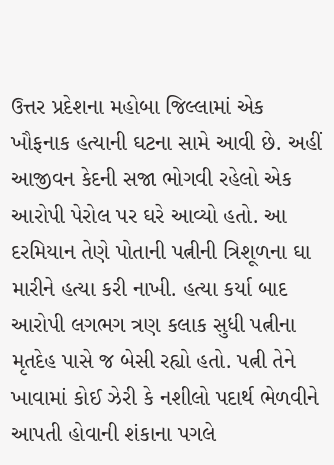ઉત્તર પ્રદેશના મહોબા જિલ્લામાં એક ખૌફનાક હત્યાની ઘટના સામે આવી છે. અહીં આજીવન કેદની સજા ભોગવી રહેલો એક આરોપી પેરોલ પર ઘરે આવ્યો હતો. આ દરમિયાન તેણે પોતાની પત્નીની ત્રિશૂળના ઘા મારીને હત્યા કરી નાખી. હત્યા કર્યા બાદ આરોપી લગભગ ત્રણ કલાક સુધી પત્નીના મૃતદેહ પાસે જ બેસી રહ્યો હતો. પત્ની તેને ખાવામાં કોઈ ઝેરી કે નશીલો પદાર્થ ભેળવીને આપતી હોવાની શંકાના પગલે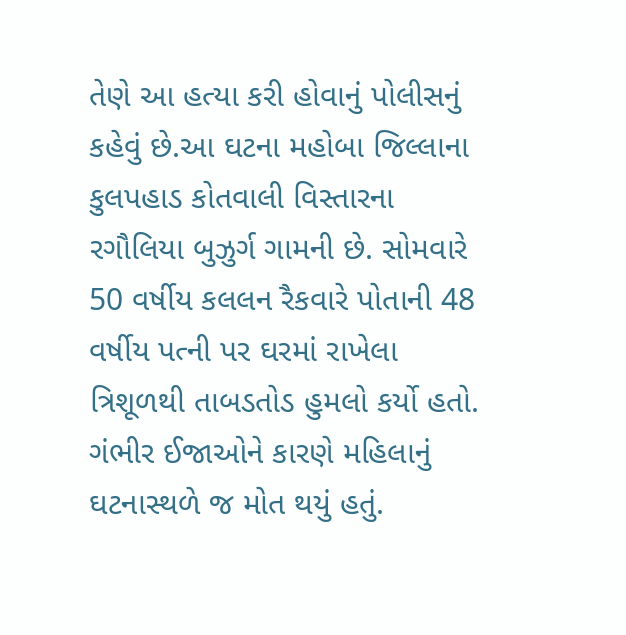તેણે આ હત્યા કરી હોવાનું પોલીસનું કહેવું છે.આ ઘટના મહોબા જિલ્લાના કુલપહાડ કોતવાલી વિસ્તારના રગૌલિયા બુઝુર્ગ ગામની છે. સોમવારે 50 વર્ષીય કલલન રૈકવારે પોતાની 48 વર્ષીય પત્ની પર ઘરમાં રાખેલા ત્રિશૂળથી તાબડતોડ હુમલો કર્યો હતો. ગંભીર ઈજાઓને કારણે મહિલાનું ઘટનાસ્થળે જ મોત થયું હતું.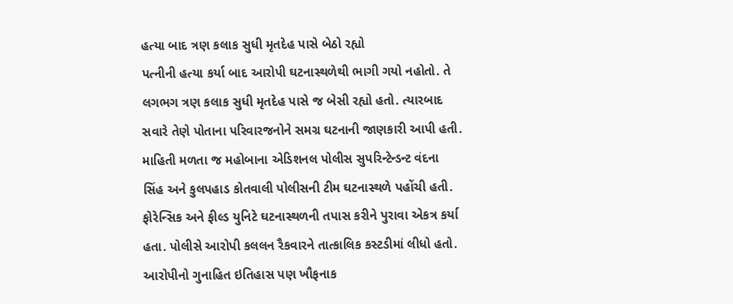હત્યા બાદ ત્રણ કલાક સુધી મૃતદેહ પાસે બેઠો રહ્યો
પત્નીની હત્યા કર્યા બાદ આરોપી ઘટનાસ્થળેથી ભાગી ગયો નહોતો. તે લગભગ ત્રણ કલાક સુધી મૃતદેહ પાસે જ બેસી રહ્યો હતો. ત્યારબાદ સવારે તેણે પોતાના પરિવારજનોને સમગ્ર ઘટનાની જાણકારી આપી હતી.
માહિતી મળતા જ મહોબાના એડિશનલ પોલીસ સુપરિન્ટેન્ડન્ટ વંદના સિંહ અને કુલપહાડ કોતવાલી પોલીસની ટીમ ઘટનાસ્થળે પહોંચી હતી. ફોરેન્સિક અને ફીલ્ડ યુનિટે ઘટનાસ્થળની તપાસ કરીને પુરાવા એકત્ર કર્યા હતા. પોલીસે આરોપી કલલન રૈકવારને તાત્કાલિક કસ્ટડીમાં લીધો હતો.
આરોપીનો ગુનાહિત ઇતિહાસ પણ ખૌફનાક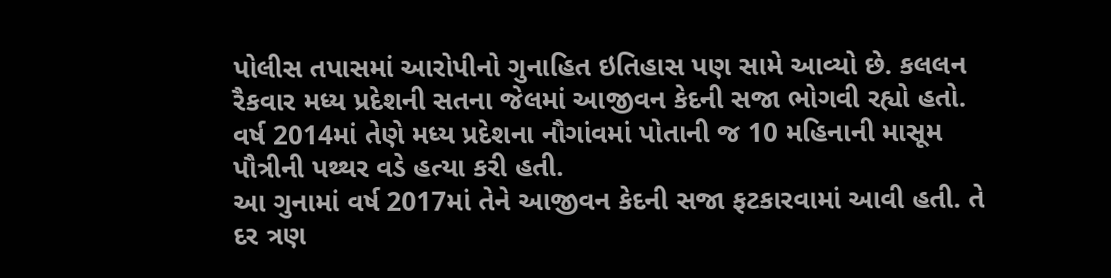પોલીસ તપાસમાં આરોપીનો ગુનાહિત ઇતિહાસ પણ સામે આવ્યો છે. કલલન રૈકવાર મધ્ય પ્રદેશની સતના જેલમાં આજીવન કેદની સજા ભોગવી રહ્યો હતો. વર્ષ 2014માં તેણે મધ્ય પ્રદેશના નૌગાંવમાં પોતાની જ 10 મહિનાની માસૂમ પૌત્રીની પથ્થર વડે હત્યા કરી હતી.
આ ગુનામાં વર્ષ 2017માં તેને આજીવન કેદની સજા ફટકારવામાં આવી હતી. તે દર ત્રણ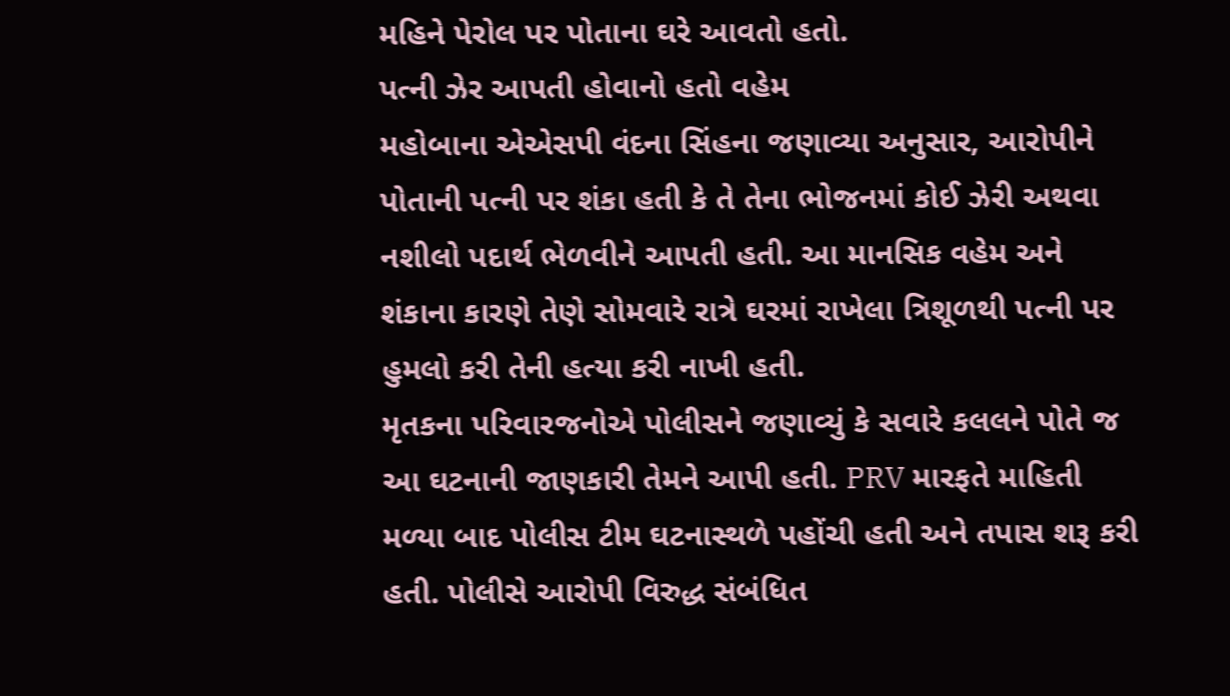મહિને પેરોલ પર પોતાના ઘરે આવતો હતો.
પત્ની ઝેર આપતી હોવાનો હતો વહેમ
મહોબાના એએસપી વંદના સિંહના જણાવ્યા અનુસાર, આરોપીને પોતાની પત્ની પર શંકા હતી કે તે તેના ભોજનમાં કોઈ ઝેરી અથવા નશીલો પદાર્થ ભેળવીને આપતી હતી. આ માનસિક વહેમ અને શંકાના કારણે તેણે સોમવારે રાત્રે ઘરમાં રાખેલા ત્રિશૂળથી પત્ની પર હુમલો કરી તેની હત્યા કરી નાખી હતી.
મૃતકના પરિવારજનોએ પોલીસને જણાવ્યું કે સવારે કલલને પોતે જ આ ઘટનાની જાણકારી તેમને આપી હતી. PRV મારફતે માહિતી મળ્યા બાદ પોલીસ ટીમ ઘટનાસ્થળે પહોંચી હતી અને તપાસ શરૂ કરી હતી. પોલીસે આરોપી વિરુદ્ધ સંબંધિત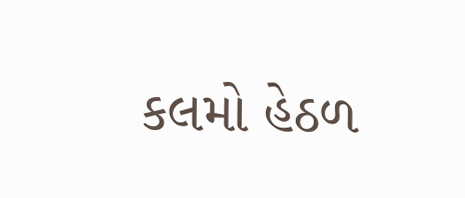કલમો હેઠળ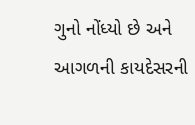ગુનો નોંધ્યો છે અને આગળની કાયદેસરની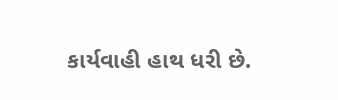કાર્યવાહી હાથ ધરી છે.